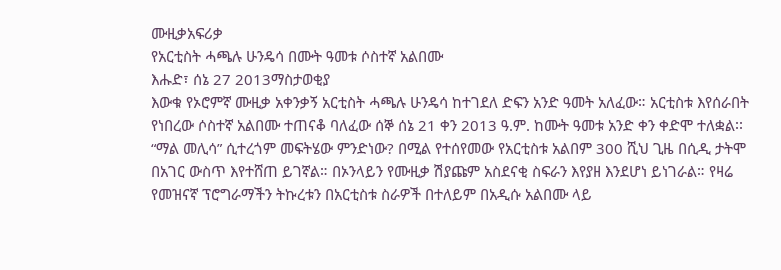ሙዚቃአፍሪቃ
የአርቲስት ሓጫሉ ሁንዴሳ በሙት ዓመቱ ሶስተኛ አልበሙ
እሑድ፣ ሰኔ 27 2013ማስታወቂያ
እውቁ የኦሮምኛ ሙዚቃ አቀንቃኝ አርቲስት ሓጫሉ ሁንዴሳ ከተገደለ ድፍን አንድ ዓመት አለፈው። አርቲስቱ እየሰራበት የነበረው ሶስተኛ አልበሙ ተጠናቆ ባለፈው ሰኞ ሰኔ 21 ቀን 2013 ዓ.ም. ከሙት ዓመቱ አንድ ቀን ቀድሞ ተለቋል፡፡
“ማል መሊሳ” ሲተረጎም መፍትሄው ምንድነው? በሚል የተሰየመው የአርቲስቱ አልበም 300 ሺህ ጊዜ በሲዲ ታትሞ በአገር ውስጥ እየተሸጠ ይገኛል። በኦንላይን የሙዚቃ ሽያጩም አስደናቂ ስፍራን እየያዘ እንደሆነ ይነገራል። የዛሬ የመዝናኛ ፕሮግራማችን ትኩረቱን በአርቲስቱ ስራዎች በተለይም በአዲሱ አልበሙ ላይ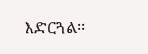እድርጓል፡፡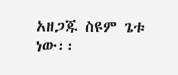አዘጋጁ ስዩም ጌቱ ነው፡፡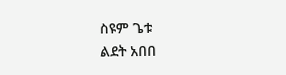ስዩም ጌቱ
ልደት አበበ